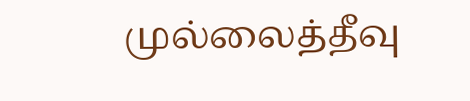முல்லைத்தீவு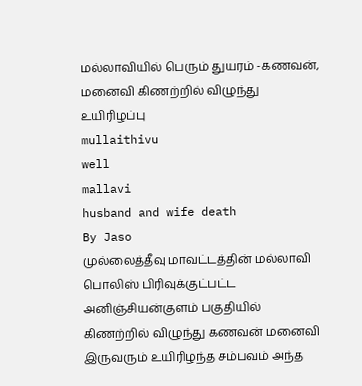மல்லாவியில் பெரும் துயரம் -கணவன், மனைவி கிணற்றில் விழுந்து உயிரிழப்பு
mullaithivu
well
mallavi
husband and wife death
By Jaso
முல்லைத்தீவு மாவட்டத்தின் மல்லாவி பொலிஸ் பிரிவுக்குட்பட்ட அனிஞ்சியன்குளம் பகுதியில் கிணற்றில் விழுந்து கணவன் மனைவி இருவரும் உயிரிழந்த சம்பவம் அந்த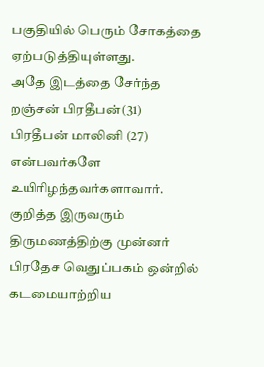பகுதியில் பெரும் சோகத்தை ஏற்படுத்தியுள்ளது.
அதே இடத்தை சேர்ந்த றஞ்சன் பிரதீபன்(31) பிரதீபன் மாலினி (27) என்பவர்களே உயிரிழந்தவர்களாவார்.
குறித்த இருவரும் திருமணத்திற்கு முன்னர் பிரதேச வெதுப்பகம் ஒன்றில் கடமையாற்றிய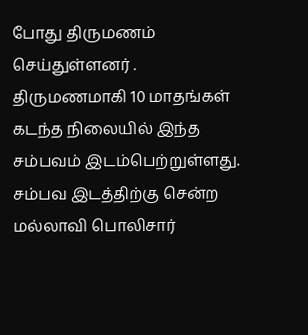போது திருமணம் செய்துள்ளனர் . திருமணமாகி 10 மாதங்கள் கடந்த நிலையில் இந்த சம்பவம் இடம்பெற்றுள்ளது.
சம்பவ இடத்திற்கு சென்ற மல்லாவி பொலிசார்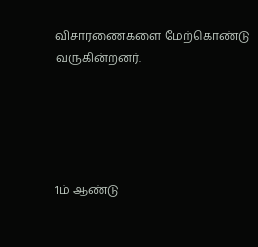விசாரணைகளை மேற்கொண்டு வருகின்றனர்.





1ம் ஆண்டு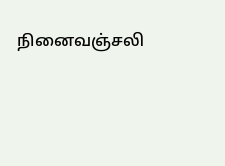நினைவஞ்சலி